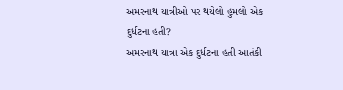અમરનાથ યાત્રીઓ પર થયેલો હુમલો એક દુર્ધટના હતી?
અમરનાથ યાત્રા એક દુર્ધટના હતી આતંકી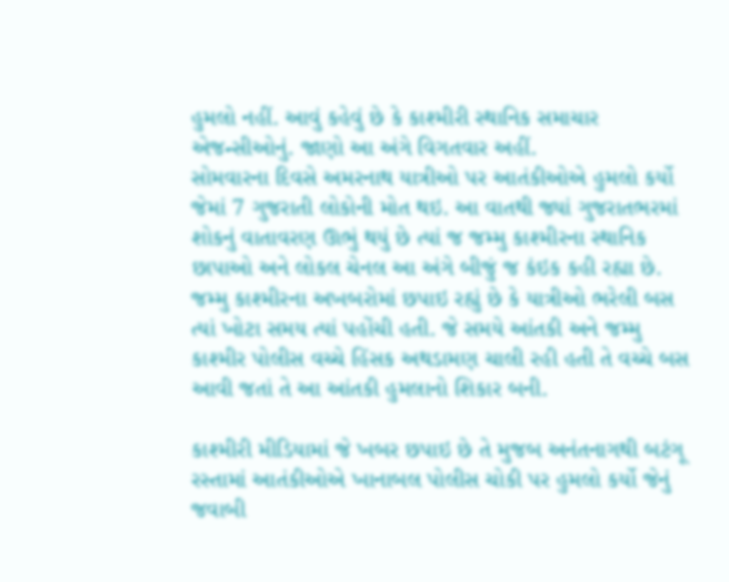હુમલો નહીં. આવું કહેવું છે કે કાશ્મીરી સ્થાનિક સમાચાર એજન્સીઓનું. જાણો આ અંગે વિગતવાર અહીં.
સોમવારના દિવસે અમરનાથ યાત્રીઓ પર આતંકીઓએ હુમલો કર્યો જેમાં 7 ગુજરાતી લોકોની મોત થઇ. આ વાતથી જ્યાં ગુજરાતભરમાં શોકનું વાતાવરણ ઊભું થયું છે ત્યાં જ જમ્મુ કાશ્મીરના સ્થાનિક છાપાઓ અને લોકલ ચેનલ આ અંગે બીજું જ કંઇક કહી રહ્યા છે. જમ્મુ કાશ્મીરના અખબરોમાં છપાઇ રહ્યું છે કે યાત્રીઓ ભરેલી બસ ત્યાં ખોટા સમય ત્યાં પહોંચી હતી. જે સમયે આંતકી અને જમ્મુ કાશ્મીર પોલીસ વચ્ચે હિંસક અથડામણ ચાલી રહી હતી તે વચ્ચે બસ આવી જતાં તે આ આંતકી હુમલાનો શિકાર બની.

કાશ્મીરી મીડિયામાં જે ખબર છપાઇ છે તે મુજબ અનંતનાગથી બટંગૂ રસ્તામાં આતંકીઓએ ખાનાબલ પોલીસ ચોકી પર હુમલો કર્યો જેનું જવાબી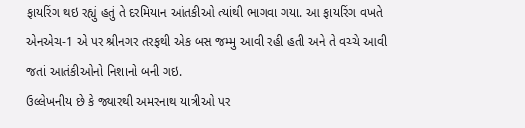ફાયરિંગ થઇ રહ્યું હતું તે દરમિયાન આંતકીઓ ત્યાંથી ભાગવા ગયા. આ ફાયરિંગ વખતે એનએચ-1 એ પર શ્રીનગર તરફથી એક બસ જમ્મુ આવી રહી હતી અને તે વચ્ચે આવી જતાં આતંકીઓનો નિશાનો બની ગઇ.
ઉલ્લેખનીય છે કે જ્યારથી અમરનાથ યાત્રીઓ પર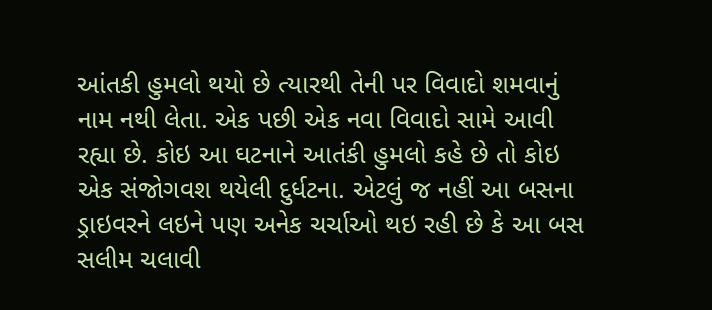આંતકી હુમલો થયો છે ત્યારથી તેની પર વિવાદો શમવાનું નામ નથી લેતા. એક પછી એક નવા વિવાદો સામે આવી રહ્યા છે. કોઇ આ ઘટનાને આતંકી હુમલો કહે છે તો કોઇ એક સંજોગવશ થયેલી દુર્ધટના. એટલું જ નહીં આ બસના ડ્રાઇવરને લઇને પણ અનેક ચર્ચાઓ થઇ રહી છે કે આ બસ સલીમ ચલાવી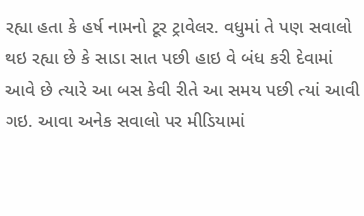રહ્યા હતા કે હર્ષ નામનો ટૂર ટ્રાવેલર. વધુમાં તે પણ સવાલો થઇ રહ્યા છે કે સાડા સાત પછી હાઇ વે બંધ કરી દેવામાં આવે છે ત્યારે આ બસ કેવી રીતે આ સમય પછી ત્યાં આવી ગઇ. આવા અનેક સવાલો પર મીડિયામાં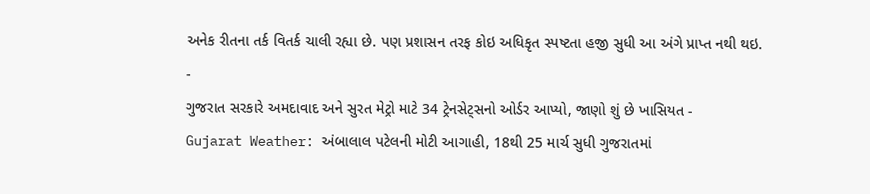અનેક રીતના તર્ક વિતર્ક ચાલી રહ્યા છે. પણ પ્રશાસન તરફ કોઇ અધિકૃત સ્પષ્ટતા હજી સુધી આ અંગે પ્રાપ્ત નથી થઇ.
-
ગુજરાત સરકારે અમદાવાદ અને સુરત મેટ્રો માટે 34 ટ્રેનસેટ્સનો ઓર્ડર આપ્યો, જાણો શું છે ખાસિયત -
Gujarat Weather: અંબાલાલ પટેલની મોટી આગાહી, 18થી 25 માર્ચ સુધી ગુજરાતમાં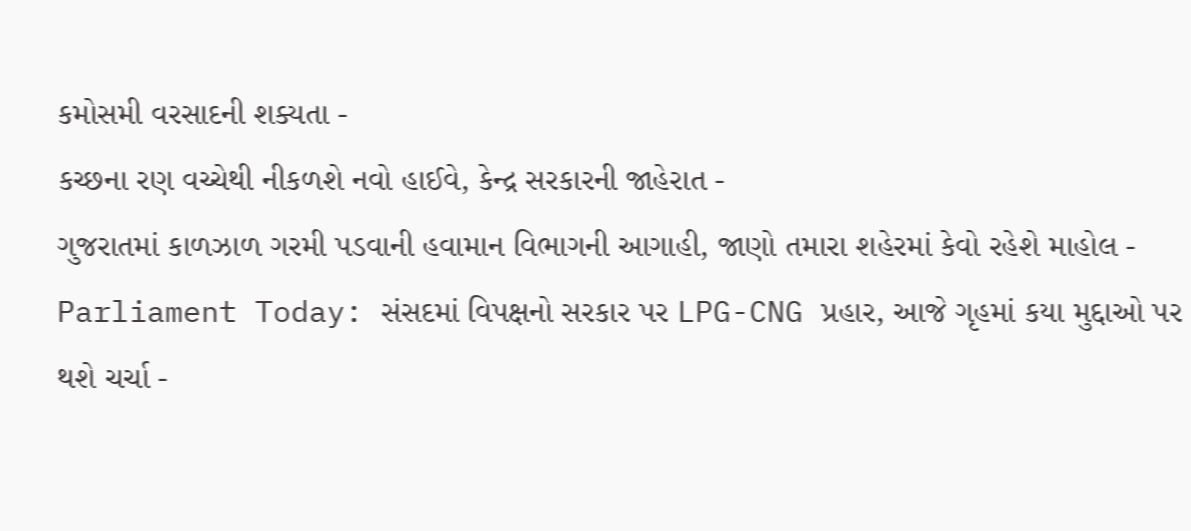કમોસમી વરસાદની શક્યતા -
કચ્છના રણ વચ્ચેથી નીકળશે નવો હાઈવે, કેન્દ્ર સરકારની જાહેરાત -
ગુજરાતમાં કાળઝાળ ગરમી પડવાની હવામાન વિભાગની આગાહી, જાણો તમારા શહેરમાં કેવો રહેશે માહોલ -
Parliament Today: સંસદમાં વિપક્ષનો સરકાર પર LPG-CNG પ્રહાર, આજે ગૃહમાં કયા મુદ્દાઓ પર થશે ચર્ચા -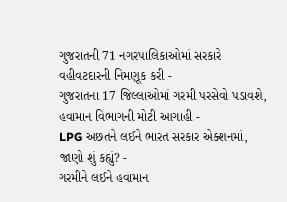ગુજરાતની 71 નગરપાલિકાઓમાં સરકારે વહીવટદારની નિમણૂક કરી -
ગુજરાતના 17 જિલ્લાઓમાં ગરમી પરસેવો પડાવશે, હવામાન વિભાગની મોટી આગાહી -
LPG અછતને લઈને ભારત સરકાર એક્શનમાં, જાણો શું કહ્યું? -
ગરમીને લઈને હવામાન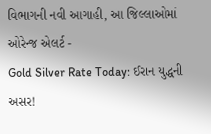વિભાગની નવી આગાહી, આ જિલ્લાઓમાં ઓરેન્જ એલર્ટ -
Gold Silver Rate Today: ઈરાન યુદ્ધની અસર!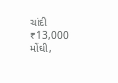ચાંદી ₹13,000 મોંઘી,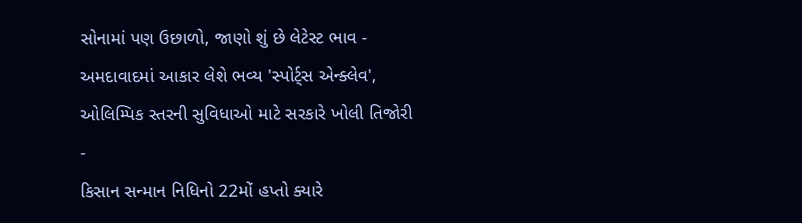સોનામાં પણ ઉછાળો, જાણો શું છે લેટેસ્ટ ભાવ -
અમદાવાદમાં આકાર લેશે ભવ્ય 'સ્પોર્ટ્સ એન્ક્લેવ', ઓલિમ્પિક સ્તરની સુવિધાઓ માટે સરકારે ખોલી તિજોરી -
કિસાન સન્માન નિધિનો 22મોં હપ્તો ક્યારે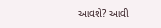આવશે? આવી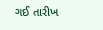ગઈ તારીખ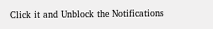Click it and Unblock the Notifications